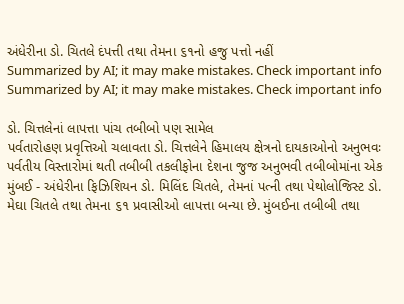અંધેરીના ડો. ચિતલે દંપત્તી તથા તેમના ૬૧નો હજુ પત્તો નહીં
Summarized by AI; it may make mistakes. Check important info
Summarized by AI; it may make mistakes. Check important info

ડો. ચિત્તલેનાં લાપત્તા પાંચ તબીબો પણ સામેલ
પર્વતારોહણ પ્રવૃત્તિઓ ચલાવતા ડો. ચિત્તલેને હિમાલય ક્ષેત્રનો દાયકાઓનો અનુભવઃ પર્વતીય વિસ્તારોમાં થતી તબીબી તકલીફોના દેશના જુજ અનુભવી તબીબોમાંના એક
મુંબઈ - અંધેરીના ફિઝિશિયન ડો. મિલિંદ ચિતલે, તેમનાં પત્ની તથા પેથોલોજિસ્ટ ડો. મેઘા ચિતલે તથા તેમના ૬૧ પ્રવાસીઓ લાપત્તા બન્યા છે. મુંબઈના તબીબી તથા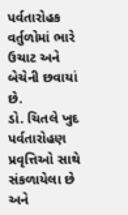પર્વતારોહક વર્તુળોમાં ભારે ઉચાટ અને બેચેની છવાયાં છે.
ડો. ચિતલે ખુદ પર્વતારોહણ પ્રવૃત્તિઓ સાથે સંકળાયેલા છે અને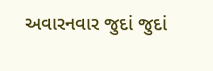અવારનવાર જુદાં જુદાં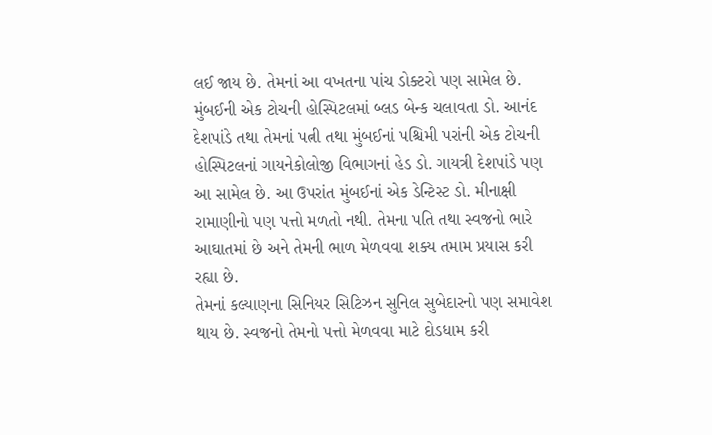લઈ જાય છે. તેમનાં આ વખતના પાંચ ડોક્ટરો પણ સામેલ છે. મુંબઈની એક ટોચની હોસ્પિટલમાં બ્લડ બેન્ક ચલાવતા ડો. આનંદ દેશપાંડે તથા તેમનાં પત્ની તથા મુંબઈનાં પશ્ચિમી પરાંની એક ટોચની હોસ્પિટલનાં ગાયનેકોલોજી વિભાગનાં હેડ ડો. ગાયત્રી દેશપાંડે પણ આ સામેલ છે. આ ઉપરાંત મુંબઈનાં એક ડેન્ટિસ્ટ ડો. મીનાક્ષી રામાણીનો પણ પત્તો મળતો નથી. તેમના પતિ તથા સ્વજનો ભારે આઘાતમાં છે અને તેમની ભાળ મેળવવા શક્ય તમામ પ્રયાસ કરી રહ્યા છે.
તેમનાં કલ્યાણના સિનિયર સિટિઝન સુનિલ સુબેદારનો પણ સમાવેશ થાય છે. સ્વજનો તેમનો પત્તો મેળવવા માટે દોડધામ કરી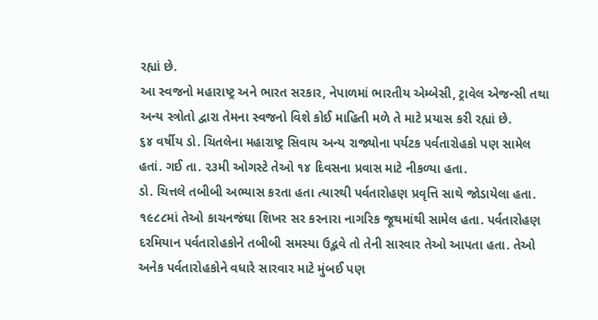રહ્યાં છે.
આ સ્વજનો મહારાષ્ટ્ર અને ભારત સરકાર, નેપાળમાં ભારતીય એમ્બેસી, ટ્રાવેલ એજન્સી તથા અન્ય સ્ત્રોતો દ્વારા તેમના સ્વજનો વિશે કોઈ માહિતી મળે તે માટે પ્રયાસ કરી રહ્યાં છે.
૬૪ વર્ષીય ડો. ચિતલેના મહારાષ્ટ્ર સિવાય અન્ય રાજ્યોના પર્યટક પર્વતારોહકો પણ સામેલ હતાં. ગઈ તા. ૨૩મી ઓગસ્ટે તેઓ ૧૪ દિવસના પ્રવાસ માટે નીકળ્યા હતા.
ડો. ચિત્તલે તબીબી અભ્યાસ કરતા હતા ત્યારથી પર્વતારોહણ પ્રવૃત્તિ સાથે જોડાયેલા હતા. ૧૯૮૮માં તેઓ કાચનજંઘા શિખર સર કરનારા નાગરિક જૂથમાંથી સામેલ હતા. પર્વતારોહણ દરમિયાન પર્વતારોહકોને તબીબી સમસ્યા ઉદ્ભવે તો તેની સારવાર તેઓ આપતા હતા. તેઓ અનેક પર્વતારોહકોને વધારે સારવાર માટે મુંબઈ પણ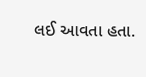લઈ આવતા હતા.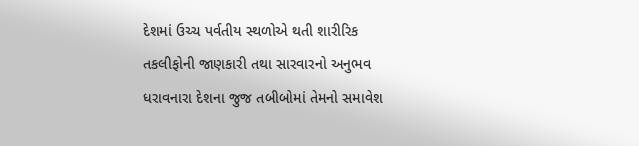દેશમાં ઉચ્ચ પર્વતીય સ્થળોએ થતી શારીરિક તકલીફોની જાણકારી તથા સારવારનો અનુભવ ધરાવનારા દેશના જુજ તબીબોમાં તેમનો સમાવેશ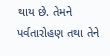થાય છે. તેમને પર્વતારોહણ તથા તેને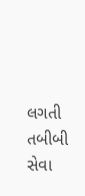લગતી તબીબી સેવા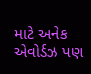માટે અનેક એવોર્ડઝ પણ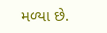મળ્યા છે.